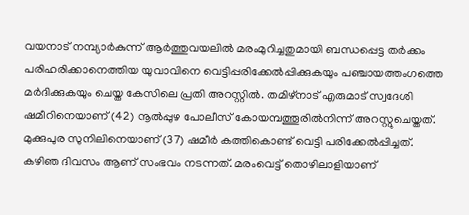വയനാട് നമ്പ്യാർകുന്ന് ആർത്തുവയലിൽ മരംമുറിച്ചതുമായി ബന്ധപ്പെട്ട തർക്കം പരിഹരിക്കാനെത്തിയ യുവാവിനെ വെട്ടിപ്പരിക്കേൽപ്പിക്കുകയും പഞ്ചായത്തംഗത്തെ മർദിക്കുകയും ചെയ്ത കേസിലെ പ്രതി അറസ്റ്റിൽ. തമിഴ്നാട് എരുമാട് സ്വദേശി ഷമീറിനെയാണ് (42) നൂൽപ്പുഴ പോലീസ് കോയമ്പത്തൂരിൽനിന്ന് അറസ്റ്റുചെയ്തത്. മുക്കുപുര സുനിലിനെയാണ് (37) ഷമീർ കത്തികൊണ്ട് വെട്ടി പരിക്കേൽപ്പിച്ചത്.
കഴിഞ ദിവസം ആണ് സംഭവം നടന്നത്. മരംവെട്ട് തൊഴിലാളിയാണ്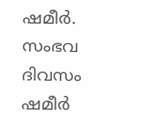ഷമീർ. സംഭവ ദിവസം ഷമീർ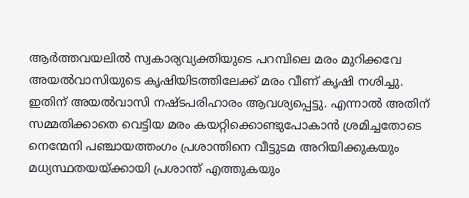ആർത്തവയലിൽ സ്വകാര്യവ്യക്തിയുടെ പറമ്പിലെ മരം മുറിക്കവേ അയൽവാസിയുടെ കൃഷിയിടത്തിലേക്ക് മരം വീണ് കൃഷി നശിച്ചു. ഇതിന് അയൽവാസി നഷ്ടപരിഹാരം ആവശ്യപ്പെട്ടു. എന്നാൽ അതിന് സമ്മതിക്കാതെ വെട്ടിയ മരം കയറ്റിക്കൊണ്ടുപോകാൻ ശ്രമിച്ചതോടെ നെന്മേനി പഞ്ചായത്തംഗം പ്രശാന്തിനെ വീട്ടുടമ അറിയിക്കുകയും മധ്യസ്ഥതയയ്ക്കായി പ്രശാന്ത് എത്തുകയും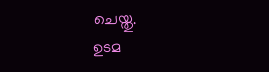ചെയ്തു.
ഉടമ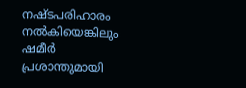നഷ്ടപരിഹാരം നൽകിയെങ്കിലും ഷമീർ പ്രശാന്തുമായി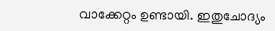വാക്കേറ്റം ഉണ്ടായി. ഇതുചോദ്യം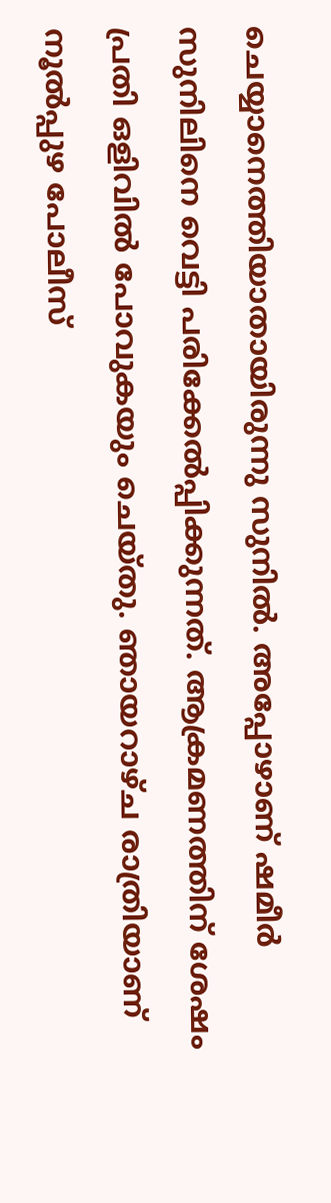ചെയ്യാനെത്തിയാതായിരുന്നു സുനിൽ. അപ്പോഴാണ് ഷമീർ സുനിലിനെ വെട്ടി പരിക്കേൽപ്പിക്കുന്നത്. ആക്രമണത്തിന് ശേഷം പ്രതി ഒളിവിൽ പോവുകയും ചെയ്തു. ഞായറാഴ്ച രാത്രിയാണ് നൂൽപ്പുഴ പോലീസ്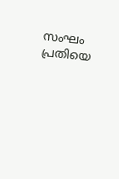സംഘം പ്രതിയെ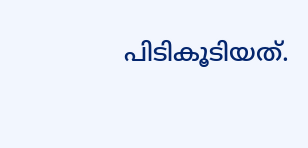പിടികൂടിയത്.